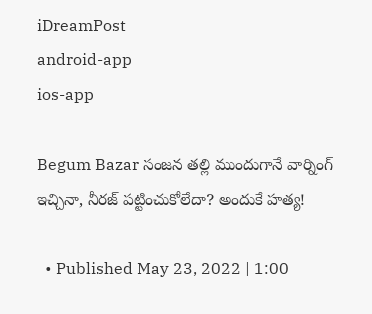iDreamPost
android-app
ios-app

Begum Bazar సంజన తల్లి ముందుగానే వార్నింగ్ ఇచ్చినా, నీరజ్‌ పట్టించుకోలేదా? అందుకే హ‌త్య‌!

  • Published May 23, 2022 | 1:00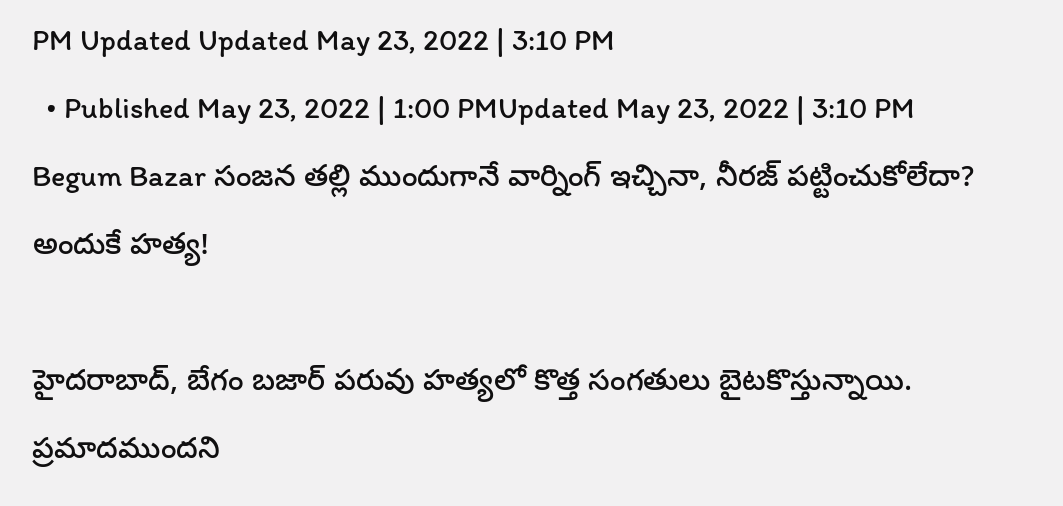PM Updated Updated May 23, 2022 | 3:10 PM
  • Published May 23, 2022 | 1:00 PMUpdated May 23, 2022 | 3:10 PM
Begum Bazar సంజన తల్లి ముందుగానే వార్నింగ్ ఇచ్చినా, నీరజ్‌ పట్టించుకోలేదా? అందుకే హ‌త్య‌!

హైద‌రాబాద్, బేగం బజార్‌ పరువు హత్యలో కొత్త సంగ‌తులు బైట‌కొస్తున్నాయి. ప్ర‌మాద‌ముంద‌ని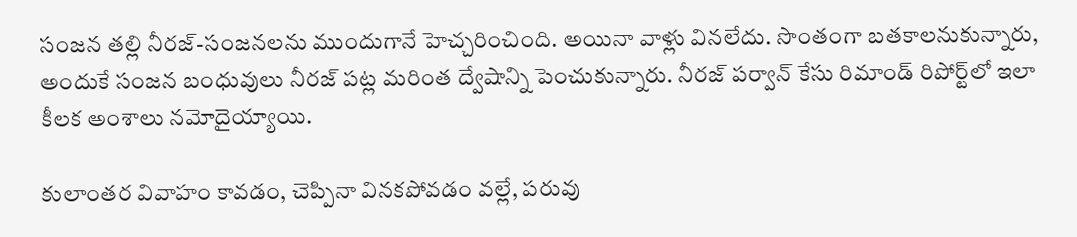సంజన తల్లి నీరజ్‌-సంజనలను ముందుగానే హెచ్చరించింది. అయినా వాళ్లు వినలేదు. సొంతంగా బ‌త‌కాల‌నుకున్నారు, అందుకే సంజన బంధువులు నీరజ్‌ పట‍్ల మరింత ద్వేషాన్ని పెంచుకున్నారు. నీరజ్‌ పర్వాన్‌ కేసు రిమాండ్‌ రిపోర్ట్‌లో ఇలా కీలక అంశాలు న‌మోదైయ్యాయి.

కులాంతర వివాహం కావడం, చెప్పినా విన‌క‌పోవ‌డం వ‌ల్లే, పరువు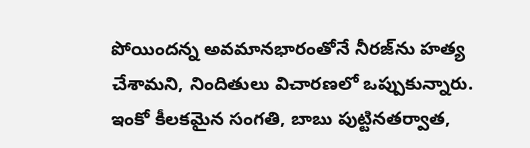పోయింద‌న్న‌ అవమానభారంతోనే నీరజ్‌ను హత్య చేశామ‌ని, నిందితులు విచార‌ణ‌లో ఒప్పుకున్నారు. ఇంకో కీల‌క‌మైన సంగ‌తి, బాబు పుట్టినతర్వాత,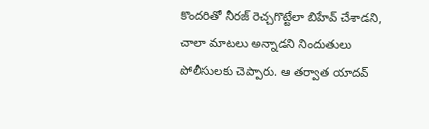కొంద‌రితో నీరజ్‌ రెచ్చగొట్టేలా బిహేవ్ చేశాడ‌ని, చాలా మాట‌లు అన్నాడ‌ని నిందుతులు పోలీసులకు చెప్పారు. ఆ తర్వాత యాదవ్‌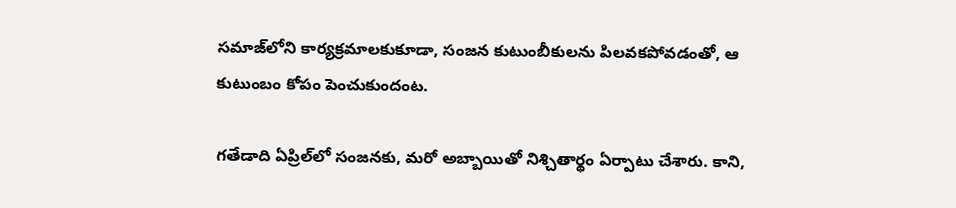సమాజ్‌లోని కార్యక్రమాలకుకూడా, సంజన కుటుంబీకులను పిలవకపోవడంతో, ఆ కుటుంబం కోపం పెంచుకుందంట‌.

గతేడాది ఏప్రిల్‌లో సంజనకు, మరో అబ్బాయితో నిశ్చితార్థం ఏర్పాటు చేశారు. కాని,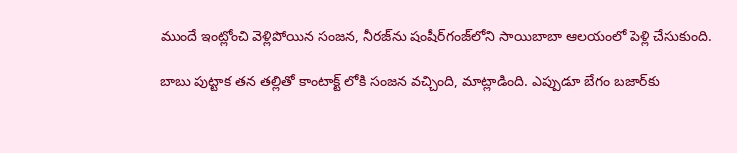ముందే ఇంట్లోంచి వెళ్లిపోయిన సంజన, నీరజ్‌ను షంషీర్‌గంజ్‌లోని సాయిబాబా ఆలయంలో పెళ్లి చేసుకుంది.

బాబు పుట్టాక తన తల్లితో కాంటాక్ట్ లోకి సంజన వ‌చ్చింది, మాట్లాడింది. ఎప్పుడూ బేగం బజార్‌కు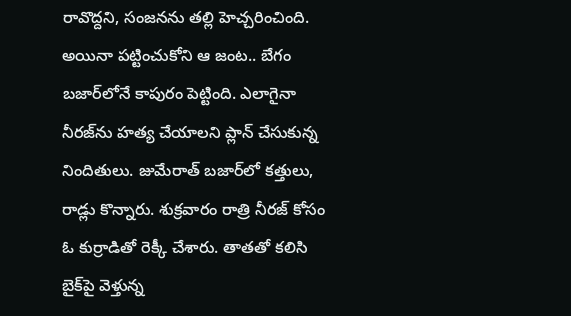రావొద్దని, సంజనను తల్లి హెచ్చరించింది. అయినా ప‌ట్టించుకోని ఆ జంట.. బేగం బజార్‌లోనే కాపురం పెట్టింది. ఎలాగైనా నీరజ్‌ను హత్య చేయాలని ప్లాన్‌ చేసుకున్న నిందితులు. జుమేరాత్‌ బజార్‌లో కత్తులు, రాడ్లు కొన్నారు. శుక్రవారం రాత్రి నీరజ్‌ కోసం ఓ కుర్రాడితో రెక్కీ చేశారు. తాతతో కలిసి బైక్‌పై వెళ్తున్న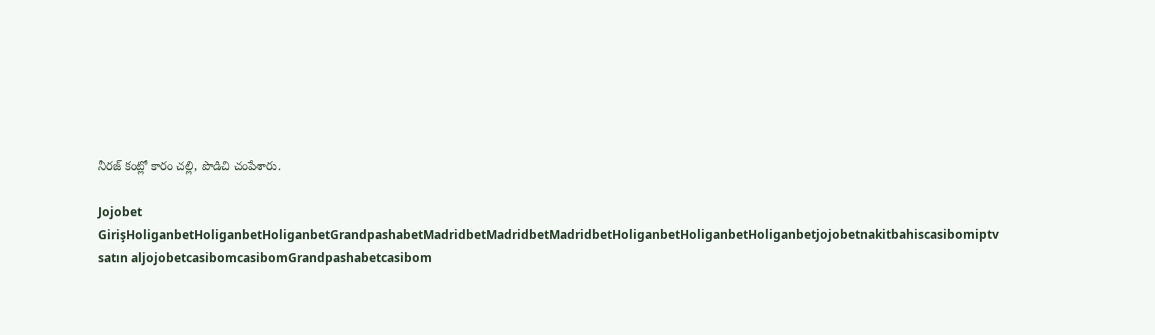నీరజ్‌ కంట్లో కారం చల్లి, పొడిచి చంపేశారు.

Jojobet GirişHoliganbetHoliganbetHoliganbetGrandpashabetMadridbetMadridbetMadridbetHoliganbetHoliganbetHoliganbetjojobetnakitbahiscasibomiptv satın aljojobetcasibomcasibomGrandpashabetcasibom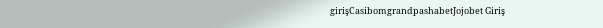girişCasibomgrandpashabetJojobet Giriş